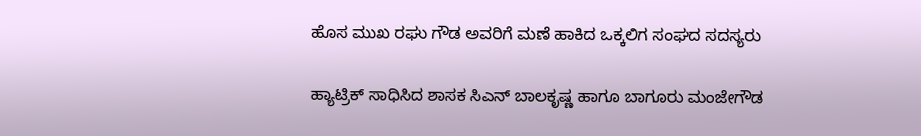ಹೊಸ ಮುಖ ರಘು ಗೌಡ ಅವರಿಗೆ ಮಣೆ ಹಾಕಿದ ಒಕ್ಕಲಿಗ ಸಂಘದ ಸದಸ್ಯರು

ಹ್ಯಾಟ್ರಿಕ್ ಸಾಧಿಸಿದ ಶಾಸಕ ಸಿಎನ್ ಬಾಲಕೃಷ್ಣ ಹಾಗೂ ಬಾಗೂರು ಮಂಜೇಗೌಡ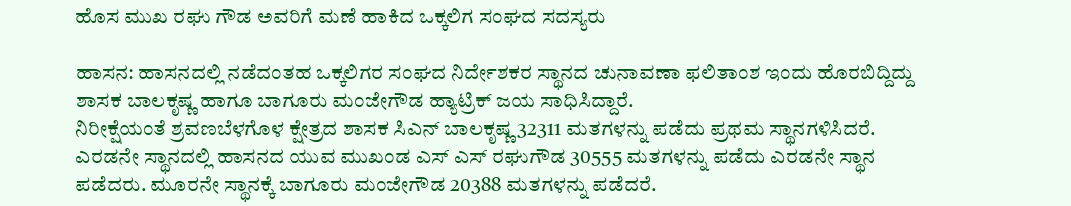ಹೊಸ ಮುಖ ರಘು ಗೌಡ ಅವರಿಗೆ ಮಣೆ ಹಾಕಿದ ಒಕ್ಕಲಿಗ ಸಂಘದ ಸದಸ್ಯರು

ಹಾಸನ: ಹಾಸನದಲ್ಲಿ ನಡೆದಂತಹ ಒಕ್ಕಲಿಗರ ಸಂಘದ ನಿರ್ದೇಶಕರ ಸ್ಥಾನದ ಚುನಾವಣಾ ಫಲಿತಾಂಶ ಇಂದು ಹೊರಬಿದ್ದಿದ್ದು ಶಾಸಕ ಬಾಲಕೃಷ್ಣ ಹಾಗೂ ಬಾಗೂರು ಮಂಜೇಗೌಡ ಹ್ಯಾಟ್ರಿಕ್ ಜಯ ಸಾಧಿಸಿದ್ದಾರೆ‌‌‌.
ನಿರೀಕ್ಷೆಯಂತೆ ಶ್ರವಣಬೆಳಗೊಳ ಕ್ಷೇತ್ರದ ಶಾಸಕ ಸಿಎನ್ ಬಾಲಕೃಷ್ಣ 32311 ಮತಗಳನ್ನು ಪಡೆದು ಪ್ರಥಮ ಸ್ಥಾನಗಳಿಸಿದರೆ. ಎರಡನೇ ಸ್ಥಾನದಲ್ಲಿ ಹಾಸನದ ಯುವ ಮುಖಂಡ ಎಸ್ ಎಸ್ ರಘುಗೌಡ 30555 ಮತಗಳನ್ನು ಪಡೆದು ಎರಡನೇ ಸ್ಥಾನ ಪಡೆದರು. ಮೂರನೇ ಸ್ಥಾನಕ್ಕೆ ಬಾಗೂರು ಮಂಜೇಗೌಡ 20388 ಮತಗಳನ್ನು ಪಡೆದರೆ.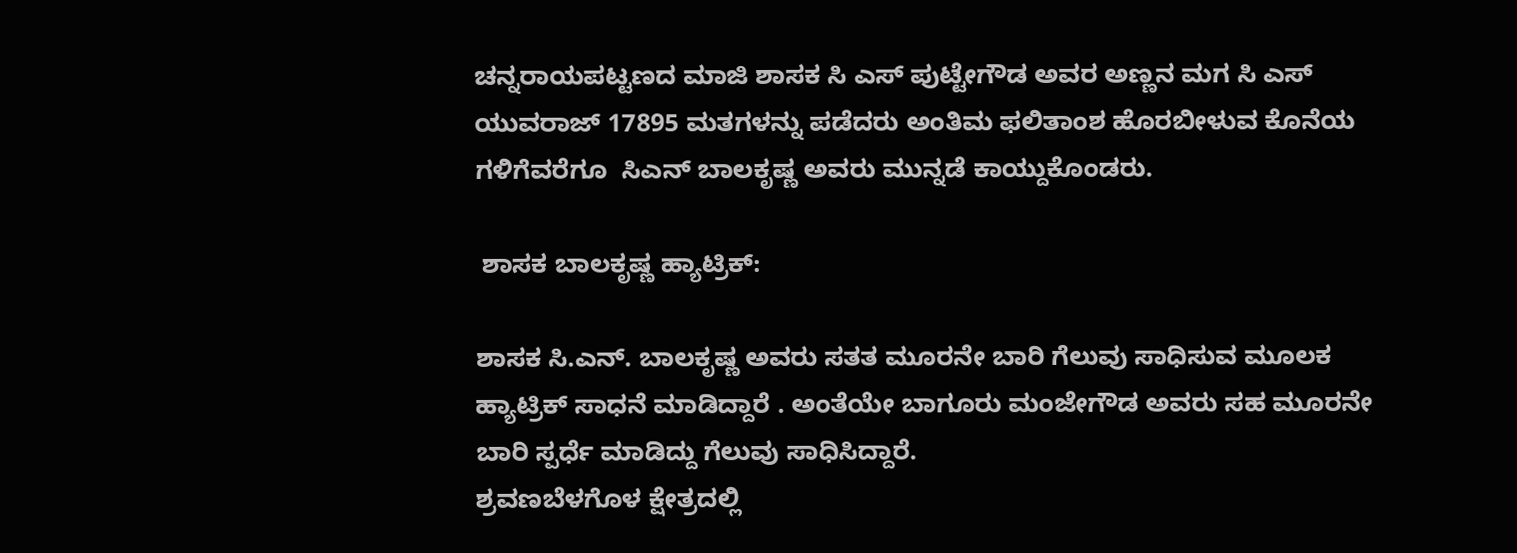ಚನ್ನರಾಯಪಟ್ಟಣದ ಮಾಜಿ ಶಾಸಕ ಸಿ ಎಸ್ ಪುಟ್ಟೇಗೌಡ ಅವರ ಅಣ್ಣನ ಮಗ ಸಿ ಎಸ್ ಯುವರಾಜ್ 17895 ಮತಗಳನ್ನು ಪಡೆದರು ಅಂತಿಮ ಫಲಿತಾಂಶ ಹೊರಬೀಳುವ ಕೊನೆಯ ಗಳಿಗೆವರೆಗೂ  ಸಿಎನ್ ಬಾಲಕೃಷ್ಣ ಅವರು ಮುನ್ನಡೆ ಕಾಯ್ದುಕೊಂಡರು‌.

 ಶಾಸಕ ಬಾಲಕೃಷ್ಣ ಹ್ಯಾಟ್ರಿಕ್:

ಶಾಸಕ ಸಿ.ಎನ್‌. ಬಾಲಕೃಷ್ಣ ಅವರು ಸತತ ಮೂರನೇ ಬಾರಿ ಗೆಲುವು ಸಾಧಿಸುವ ಮೂಲಕ ಹ್ಯಾಟ್ರಿಕ್ ಸಾಧನೆ ಮಾಡಿದ್ದಾರೆ . ಅಂತೆಯೇ ಬಾಗೂರು ಮಂಜೇಗೌಡ ಅವರು ಸಹ ಮೂರನೇ ಬಾರಿ ಸ್ಪರ್ಧೆ ಮಾಡಿದ್ದು ಗೆಲುವು ಸಾಧಿಸಿದ್ದಾರೆ.
ಶ್ರವಣಬೆಳಗೊಳ ಕ್ಷೇತ್ರದಲ್ಲಿ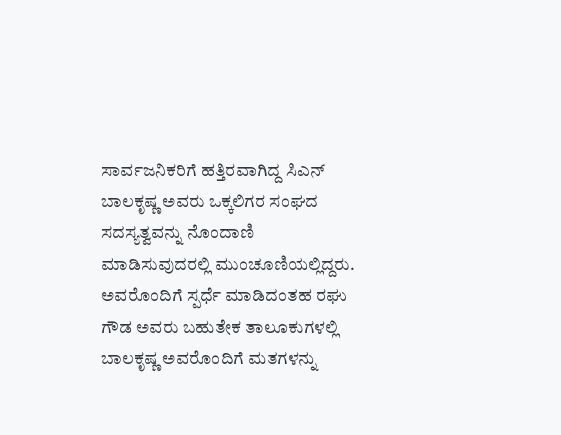ಸಾರ್ವಜನಿಕರಿಗೆ ಹತ್ತಿರವಾಗಿದ್ದ ಸಿಎನ್ ಬಾಲಕೃಷ್ಣ ಅವರು ಒಕ್ಕಲಿಗರ ಸಂಘದ ಸದಸ್ಯತ್ವವನ್ನು ನೊಂದಾಣಿ ಮಾಡಿಸುವುದರಲ್ಲಿ ಮುಂಚೂಣಿಯಲ್ಲಿದ್ದರು. ಅವರೊಂದಿಗೆ ಸ್ಪರ್ಧೆ ಮಾಡಿದಂತಹ ರಘು ಗೌಡ ಅವರು ಬಹುತೇಕ ತಾಲೂಕುಗಳಲ್ಲಿ ಬಾಲಕೃಷ್ಣ ಅವರೊಂದಿಗೆ ಮತಗಳನ್ನು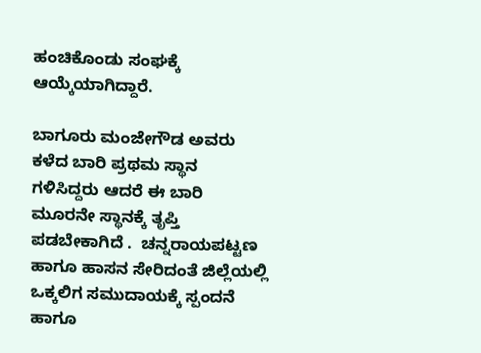ಹಂಚಿಕೊಂಡು ಸಂಘಕ್ಕೆ ಆಯ್ಕೆಯಾಗಿದ್ದಾರೆ.

ಬಾಗೂರು ಮಂಜೇಗೌಡ ಅವರು ಕಳೆದ ಬಾರಿ ಪ್ರಥಮ ಸ್ಥಾನ ಗಳಿಸಿದ್ದರು ಆದರೆ ಈ ಬಾರಿ ಮೂರನೇ ಸ್ಥಾನಕ್ಕೆ ತೃಪ್ತಿ ಪಡಬೇಕಾಗಿದೆ .  ಚನ್ನರಾಯಪಟ್ಟಣ ಹಾಗೂ ಹಾಸನ ಸೇರಿದಂತೆ ಜಿಲ್ಲೆಯಲ್ಲಿ ಒಕ್ಕಲಿಗ ಸಮುದಾಯಕ್ಕೆ ಸ್ಪಂದನೆ ಹಾಗೂ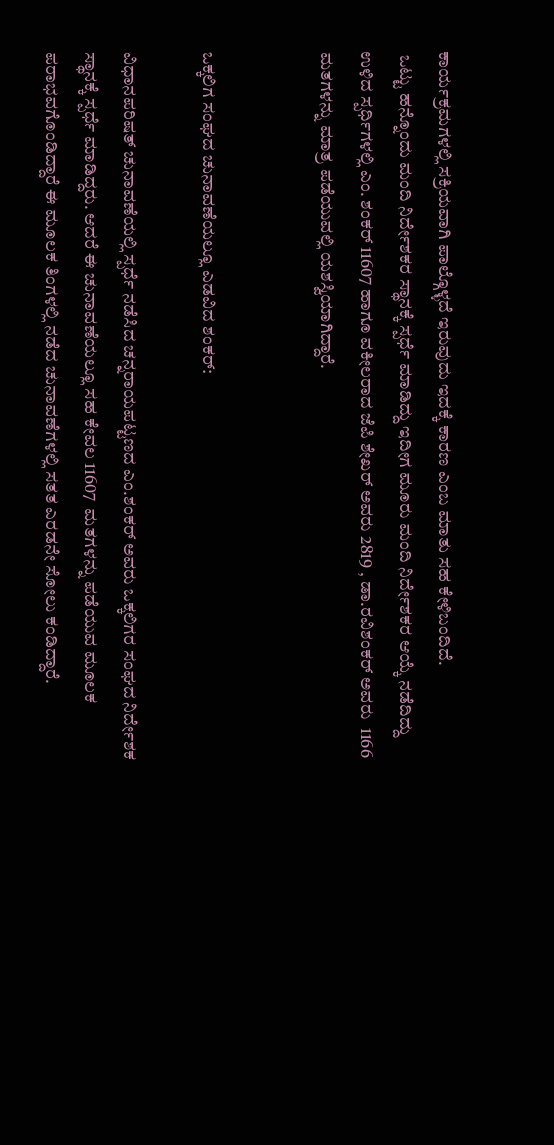ಕಾರ್ಯಕ್ರಮಗಳಲ್ಲಿ ಸಕ್ರಿಯವಾಗಿ ಪಾಲ್ಗೊಳ್ಳದೆ ಇರುವುದು ಇದಕ್ಕೆ ಕಾರಣ ಎಂಬ ಮಾತು ಸಹ ಕೇಳಿಬಂದಿದೆ.
 ಒಟ್ಟು ಹನ್ನೊಂದು ಮಂದಿ ನಿರ್ದೇಶಕರ ಸ್ಥಾನಕ್ಕೆ ಸ್ಪರ್ಧೆ ಮಾಡಿದ್ದು ಇದೀಗ ಮೂರು ಮಂದಿ ನಿರ್ದೇಶಕರ ಆಯ್ಕೆ ನಡೆದಿದ್ದು ಉಳಿದ ಸ್ಪರ್ಧಿಗಳಲ್ಲಿ ಎಂ. ಶಂಕರ್ 11607 ಹಾಗೂ ವಕೀಲರಾದ ಜೆಪಿ ಶೇಖರ್ ಅವರು 2819 , ಡಾ.ರವಿಶಂಕರ್ ಅವರು  1166 ಮತಗಳನ್ನು ಮಾತ್ರ ಪಡೆಯುವಲ್ಲಿ ಯಶಸ್ವಿಯಾಗಿದ್ದಾರೆ.


ಒಕ್ಕಲಿಗ ಸಂಘದ ಚುನಾವಣೆಯಲ್ಲೂ ಎಡವಿದ ಶಂಕರ್:

ವಿಧಾನಪರಿಷತ್ ಚುನಾವಣೆಯಲ್ಲಿ ಸ್ಪರ್ಧೆ ನಡೆಸಿದ ಚನ್ನರಾಯಪಟ್ಟಣದ ಎಂ.ಶಂಕರ್ ಅವರು ಒಕ್ಕಲಿಗರ ಸಂಘದ ನಿರ್ದೇಶಕ ಸ್ಥಾನಕ್ಕೆ ಸ್ಪರ್ಧೆ ಮಾಡಿದ್ದರು. ಆದರೆ ಈ ಚುನಾವಣೆಯಲ್ಲೂ ಸಹ ಕೇವಲ 11607  ಮತಗಳನ್ನು ಪಡೆಯುವ ಮೂಲಕ ಪರಾಭವಗೊಂಡಿದ್ದಾರೆ ಈ ಮೂಲಕ ತಿಂಗಳಲ್ಲಿ ನಡೆದ ಚುನಾವಣೆಗಳಲ್ಲಿ ಸತತ ಎರಡನೇ ಸೋಲು ಕಂಡಿದ್ದಾರೆ.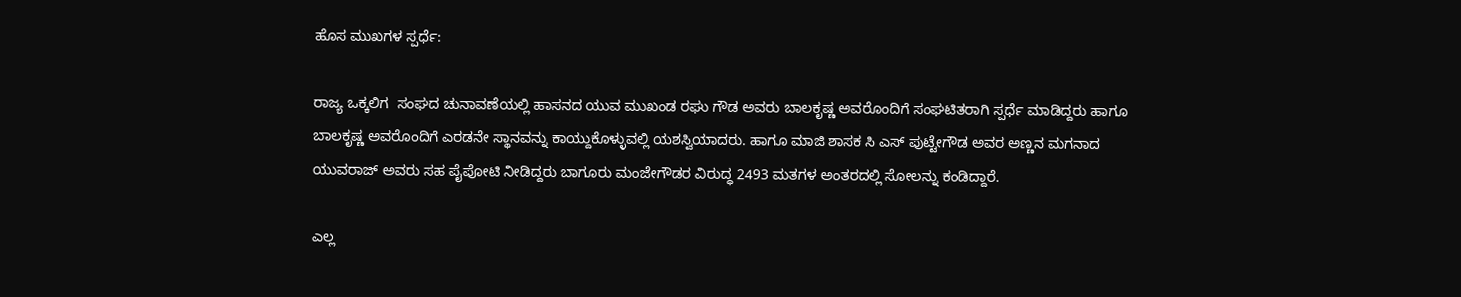ಹೊಸ ಮುಖಗಳ ಸ್ಪರ್ಧೆ:

ರಾಜ್ಯ ಒಕ್ಕಲಿಗ  ಸಂಘದ ಚುನಾವಣೆಯಲ್ಲಿ ಹಾಸನದ ಯುವ ಮುಖಂಡ ರಘು ಗೌಡ ಅವರು ಬಾಲಕೃಷ್ಣ ಅವರೊಂದಿಗೆ ಸಂಘಟಿತರಾಗಿ ಸ್ಪರ್ಧೆ ಮಾಡಿದ್ದರು ಹಾಗೂ ಬಾಲಕೃಷ್ಣ ಅವರೊಂದಿಗೆ ಎರಡನೇ ಸ್ಥಾನವನ್ನು ಕಾಯ್ದುಕೊಳ್ಳುವಲ್ಲಿ ಯಶಸ್ವಿಯಾದರು. ಹಾಗೂ ಮಾಜಿ ಶಾಸಕ ಸಿ ಎಸ್ ಪುಟ್ಟೇಗೌಡ ಅವರ ಅಣ್ಣನ ಮಗನಾದ ಯುವರಾಜ್ ಅವರು ಸಹ ಪೈಪೋಟಿ ನೀಡಿದ್ದರು ಬಾಗೂರು ಮಂಜೇಗೌಡರ ವಿರುದ್ಧ 2493 ಮತಗಳ ಅಂತರದಲ್ಲಿ ಸೋಲನ್ನು ಕಂಡಿದ್ದಾರೆ.

ಎಲ್ಲ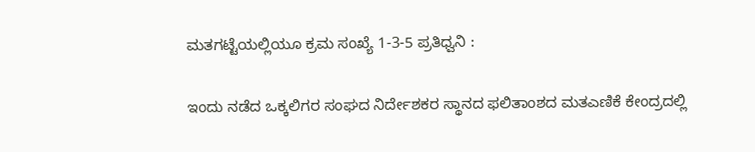ಮತಗಟ್ಟೆಯಲ್ಲಿಯೂ ಕ್ರಮ ಸಂಖ್ಯೆ 1-3-5 ಪ್ರತಿಧ್ವನಿ :

ಇಂದು ನಡೆದ ಒಕ್ಕಲಿಗರ ಸಂಘದ ನಿರ್ದೇಶಕರ ಸ್ಥಾನದ ಫಲಿತಾಂಶದ ಮತಎಣಿಕೆ ಕೇಂದ್ರದಲ್ಲಿ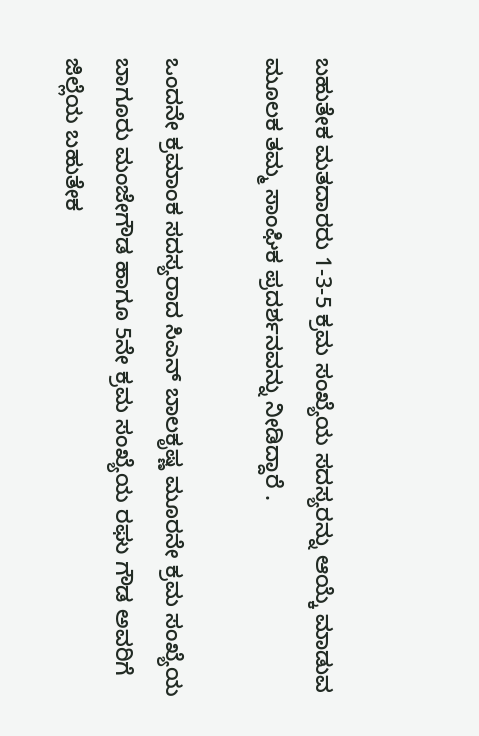ಬಹುತೇಕ ಮತದಾರರು 1-3-5 ಕ್ರಮ ಸಂಖ್ಯೆಯ ಸದಸ್ಯರನ್ನು ಆಯ್ಕೆ ಮಾಡುವ ಮೂಲಕ ತಮ್ಮ ಸಾಂಘಿಕ ಪ್ರದರ್ಶನವನ್ನು ನೀಡಿದ್ದಾರೆ .

ಒಂದನೇ ಕ್ರಮಾಂಕ ಸದಸ್ಯರಾದ ಸಿಎನ್ ಬಾಲಕೃಷ್ಣ ಮೂರನೇ ಕ್ರಮ ಸಂಖ್ಯೆಯ ಬಾಗೂರು ಮಂಜೇಗೌಡ ಹಾಗೂ 5ನೇ ಕ್ರಮ ಸಂಖ್ಯೆಯ ರಘು ಗೌಡ ಅವರಿಗೆ ಜಿಲ್ಲೆಯ ಬಹುತೇಕ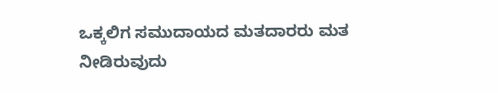ಒಕ್ಕಲಿಗ ಸಮುದಾಯದ ಮತದಾರರು ಮತ ನೀಡಿರುವುದು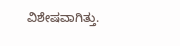ವಿಶೇಷವಾಗಿತ್ತು.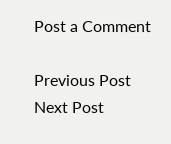Post a Comment

Previous Post Next Post